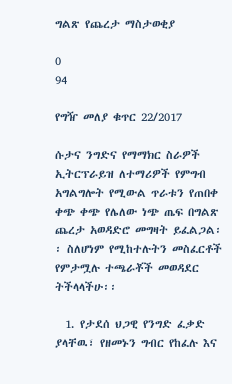ግልጽ የጨረታ ማስታወቂያ

0
94

የግዥ መለያ ቁጥር 22/2017

ሱታና ንግድና የማማክር ስራዎች ኢትርፕራይዝ ለተማሪዎች የምግብ አግልግሎት የሚውል ጥራቱን የጠበቀ ቀጭ ቀጭ የሌለው ነጭ ጤፍ በግልጽ ጨረታ አወዳድሮ መግዛት ይፈልጋል፡፡ ስለሆነም የሚከተሉትን መስፈርቶች የምታሟሉ ተጫራቾች መወዳደር ትችላላችሁ፡፡

  1. የታደሰ ህጋዊ የንግድ ፈቃድ ያላቸዉ፣ የዘመኑን ግብር የከፈሉ እና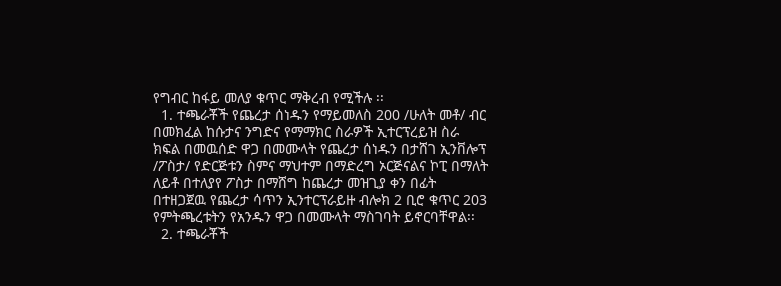የግብር ከፋይ መለያ ቁጥር ማቅረብ የሚችሉ ፡፡
  1. ተጫራቾች የጨረታ ሰነዱን የማይመለስ 200 /ሁለት መቶ/ ብር በመክፈል ከሱታና ንግድና የማማክር ስራዎች ኢተርፕረይዝ ስራ ክፍል በመዉሰድ ዋጋ በመሙላት የጨረታ ሰነዱን በታሸገ ኢንቨሎፕ /ፖስታ/ የድርጅቱን ስምና ማህተም በማድረግ ኦርጅናልና ኮፒ በማለት ለይቶ በተለያየ ፖስታ በማሸግ ከጨረታ መዝጊያ ቀን በፊት በተዘጋጀዉ የጨረታ ሳጥን ኢንተርፕራይዙ ብሎክ 2 ቢሮ ቁጥር 203 የምትጫረቱትን የአንዱን ዋጋ በመሙላት ማስገባት ይኖርባቸዋል፡፡
  2. ተጫራቾች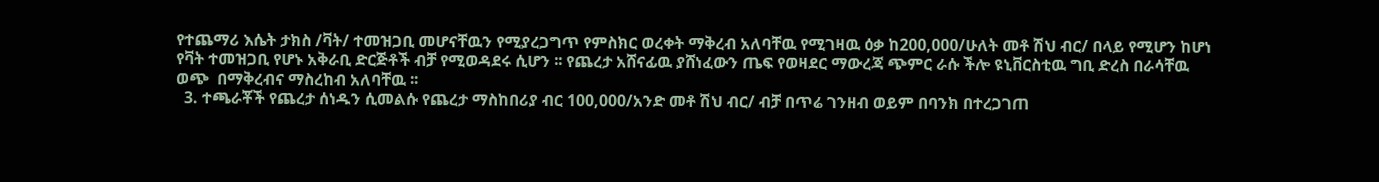የተጨማሪ እሴት ታክስ /ቫት/ ተመዝጋቢ መሆናቸዉን የሚያረጋግጥ የምስክር ወረቀት ማቅረብ አለባቸዉ የሚገዛዉ ዕቃ ከ200,000/ሁለት መቶ ሽህ ብር/ በላይ የሚሆን ከሆነ የቫት ተመዝጋቢ የሆኑ አቅራቢ ድርጅቶች ብቻ የሚወዳደሩ ሲሆን ፡፡ የጨረታ አሸናፊዉ ያሸነፈውን ጤፍ የወዛደር ማውረጃ ጭምር ራሱ ችሎ ዩኒቨርስቲዉ ግቢ ድረስ በራሳቸዉ ወጭ  በማቅረብና ማስረከብ አለባቸዉ ፡፡
  3. ተጫራቾች የጨረታ ሰነዱን ሲመልሱ የጨረታ ማስከበሪያ ብር 100,000/አንድ መቶ ሽህ ብር/ ብቻ በጥሬ ገንዘብ ወይም በባንክ በተረጋገጠ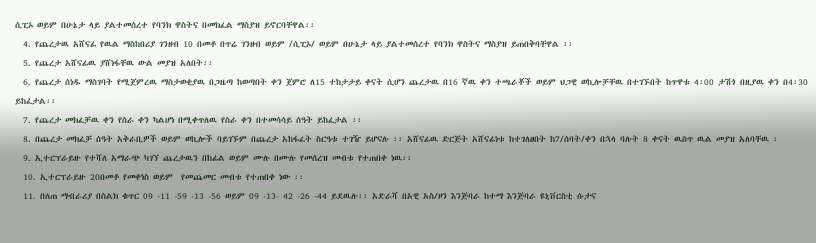ሲፒኦ ወይም በሁኔታ ላይ ያልተመሰረተ የባንክ ዋስትና በመክፈል ማስያዝ ይኖርባቸዋል፡፡
  4. የጨረታዉ አሸናፊ የዉል ማስከበሪያ ገንዘብ 10 በመቶ በጥሬ ገንዘብ ወይም /ሲፒኦ/ ወይም በሁኔታ ላይ ያልተመሰረተ የባንክ ዋስትና ማስያዝ ይጠበቅባቸዋል ፡፡
  5. የጨረታ አሸናፊዉ ያሸነፋቸዉ ውል መያዝ አለበት፡፡
  6. የጨረታ ሰነዱ ማስገባት የሚጀምረዉ ማስታወቂያዉ በጋዜጣ ከወጣበት ቀን ጀምሮ ለ15 ተከታታይ ቀናት ሲሆን ጨረታዉ በ16 ኛዉ ቀን ተጫራቾች ወይም ህጋዊ ወኪሎቻቸዉ በተገኙበት ከጥዋቱ 4፡00 ታሽጎ በዚያዉ ቀን በ4፡30 ይከፈታል፡፡
  7. የጨረታ መክፈቻዉ ቀን የስራ ቀን ካልሆነ በሚቀጥለዉ የስራ ቀን በተመሳሳይ ሰዓት ይከፈታል ፡፡
  8. በጨረታ መክፈቻ ሰዓት አቅራቢዎች ወይም ወኪሎች ባይገኙም በጨረታ አከፋፈት ስርዓቱ ተገዥ ይሆናሉ ፡፡ አሸናፊዉ ድርጅት አሸናፊነቱ ከተገለፀበት ከ7/ሰባት/ቀን በኋላ ባሉት 8 ቀናት ዉስጥ ዉል መያዝ አለባቸዉ ፡
  9. ኢተርፕራይዙ የተሻለ አማራጭ ካገኘ ጨረታዉን በከፊል ወይም ሙሉ በሙሉ የመሰረዝ መብቱ የተጠበቀ ነዉ፡፡
  10. ኢተርፕራይዙ 20በመቶ የመቀነስ ወይም  የመጨመር መብቱ የተጠበቀ ነው ፡፡
  11. በለጠ ማብራሪያ በስልክ ቁጥር 09 -11 -59 -13 -56 ወይም 09 -13- 42 -26 -44 ይደዉሉ፡፡ አድራሻ በአዊ አስ/ዞን እንጅባራ ከተማ እንጅባራ ዩኒቨርስቲ ሱታና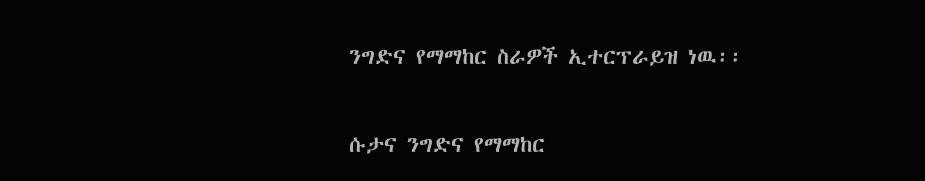ንግድና የማማከር ስራዎች ኢተርፕራይዝ ነዉ፡፡

ሱታና ንግድና የማማከር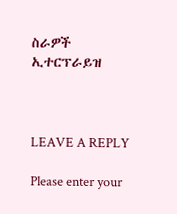ስራዎች ኢተርፕራይዝ



LEAVE A REPLY

Please enter your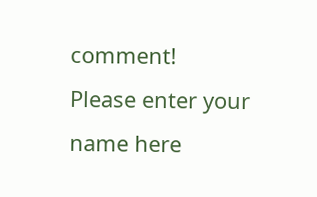comment!
Please enter your name here